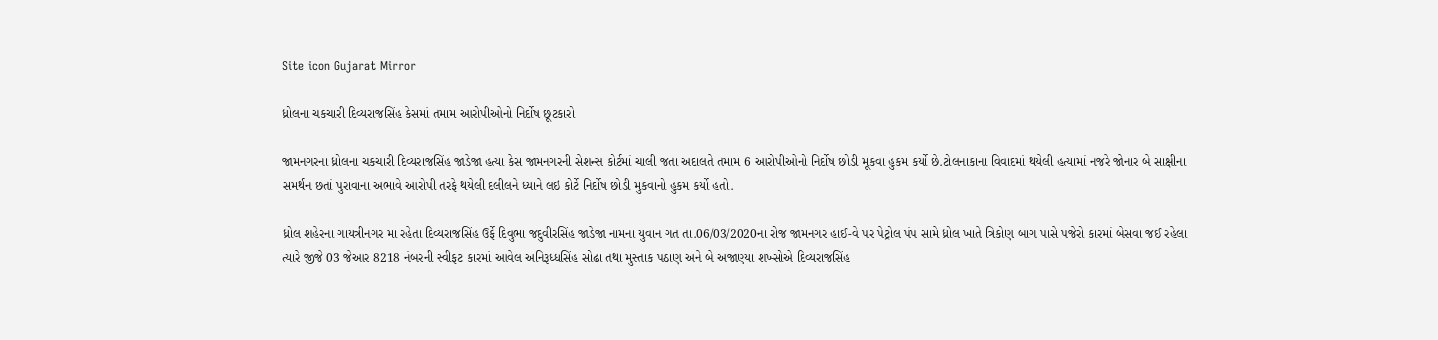Site icon Gujarat Mirror

ધ્રોલના ચકચારી દિવ્યરાજસિંહ કેસમાં તમામ આરોપીઓનો નિર્દોષ છૂટકારો

જામનગરના ધ્રોલના ચકચારી દિવ્યરાજસિંહ જાડેજા હત્યા કેસ જામનગરની સેશન્સ કોર્ટમાં ચાલી જતા અદાલતે તમામ 6 આરોપીઓનો નિર્દોષ છોડી મૂકવા હુકમ કર્યો છે.ટોલનાકાના વિવાદમાં થયેલી હત્યામાં નજરે જોનાર બે સાક્ષીના સમર્થન છતાં પુરાવાના અભાવે આરોપી તરફે થયેલી દલીલને ધ્યાને લઇ કોર્ટે નિર્દોષ છોડી મુકવાનો હુકમ કર્યો હતો.

ધ્રોલ શહેરના ગાયત્રીનગર મા રહેતા દિવ્યરાજસિંહ ઉર્ફે દિવુભા જદુવીરસિંહ જાડેજા નામના યુવાન ગત તા.06/03/2020ના રોજ જામનગર હાઈ-વે પર પેટ્રોલ પંપ સામે ધ્રોલ ખાતે ત્રિકોણ બાગ પાસે પજેરો કારમાં બેસવા જઈ રહેલા ત્યારે જીજે 03 જેઆર 8218 નંબરની સ્વીફટ કારમાં આવેલ અનિરૂધ્ધસિંહ સોઢા તથા મુસ્તાક પઠાણ અને બે અજાણ્યા શખ્સોએ દિવ્યરાજસિંહ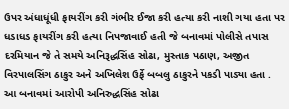ઉપર અંધાધૂંધી ફાયરીંગ કરી ગંભીર ઈજા કરી હત્યા કરી નાશી ગયા હતા પર ધડાધડ ફાયરીંગ કરી હત્યા નિપજાવાઈ હતી જે બનાવમાં પોલીસે તપાસ દરમિયાન જે તે સમયે અનિરૂદ્ધસિંહ સોઢા, મુસ્તાક પઠાણ, અજીત વિરપાલસિંગ ઠાકુર અને અખિલેશ ઉર્ફે બબલુ ઠાકુરને પકડી પાડ્યા હતા . આ બનાવમાં આરોપી અનિરુદ્ધસિંહ સોઢા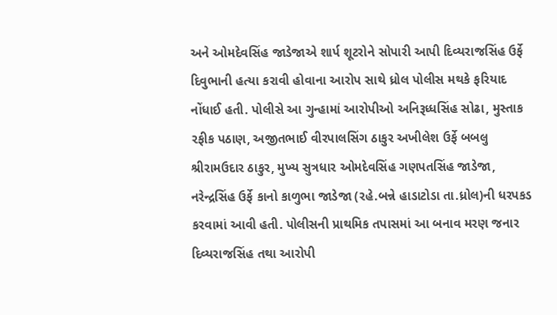અને ઓમદેવસિંહ જાડેજાએ શાર્પ શૂટરોને સોપારી આપી દિવ્યરાજસિંહ ઉર્ફે દિવુભાની હત્યા કરાવી હોવાના આરોપ સાથે ધ્રોલ પોલીસ મથકે ફરિયાદ નોંધાઈ હતી. પોલીસે આ ગુન્હામાં આરોપીઓ અનિરૂધ્ધસિંહ સોઢા, મુસ્તાક રફીક પઠાણ, અજીતભાઈ વીરપાલસિંગ ઠાકુર અખીલેશ ઉર્ફે બબલુ શ્રીરામઉદાર ઠાકુર, મુખ્ય સુત્રધાર ઓમદેવસિંહ ગણપતસિંહ જાડેજા, નરેન્દ્રસિંહ ઉર્ફે કાનો કાળુભા જાડેજા (રહે.બન્ને હાડાટોડા તા.ધ્રોલ)ની ધરપકડ કરવામાં આવી હતી. પોલીસની પ્રાથમિક તપાસમાં આ બનાવ મરણ જનાર દિવ્યરાજસિંહ તથા આરોપી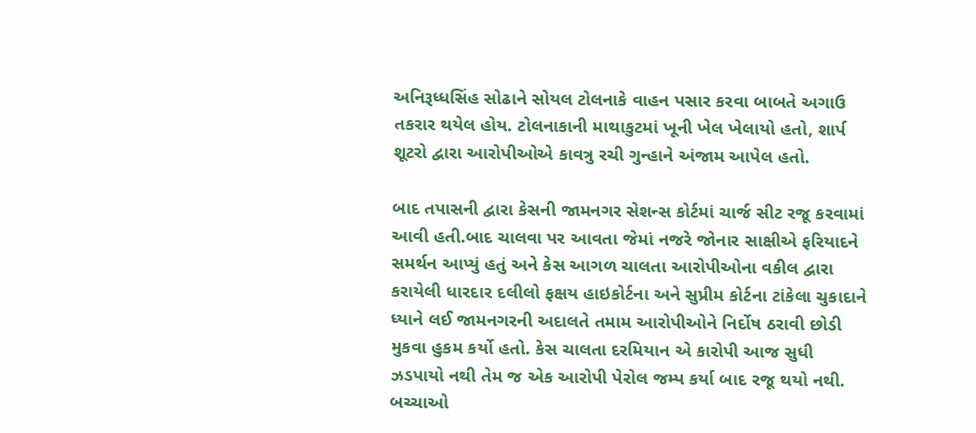અનિરૂધ્ધસિંહ સોઢાને સોયલ ટોલનાકે વાહન પસાર કરવા બાબતે અગાઉ તકરાર થયેલ હોય. ટોલનાકાની માથાકુટમાં ખૂની ખેલ ખેલાયો હતો, શાર્પ શૂટરો દ્વારા આરોપીઓએ કાવત્રુ રચી ગુન્હાને અંજામ આપેલ હતો.

બાદ તપાસની દ્વારા કેસની જામનગર સેશન્સ કોર્ટમાં ચાર્જ સીટ રજૂ કરવામાં આવી હતી.બાદ ચાલવા પર આવતા જેમાં નજરે જોનાર સાક્ષીએ ફરિયાદને સમર્થન આપ્યું હતું અને કેસ આગળ ચાલતા આરોપીઓના વકીલ દ્વારા કરાયેલી ધારદાર દલીલો ફક્ષય હાઇકોર્ટના અને સુપ્રીમ કોર્ટના ટાંકેલા ચુકાદાને ધ્યાને લઈ જામનગરની અદાલતે તમામ આરોપીઓને નિર્દોષ ઠરાવી છોડી મુકવા હુકમ કર્યો હતો. કેસ ચાલતા દરમિયાન એ કારોપી આજ સુધી ઝડપાયો નથી તેમ જ એક આરોપી પેરોલ જમ્પ કર્યા બાદ રજૂ થયો નથી. બચ્ચાઓ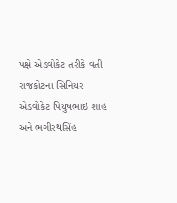પક્ષે એડવોકેટ તરીકે વતી રાજકોટના સિનિયર એડવોકેટ પિયુષભાઇ શાહ અને ભગીરથસિંહ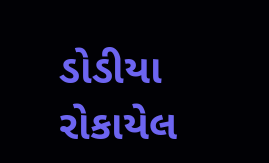ડોડીયા રોકાયેલ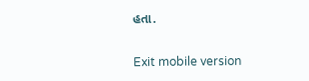હતા.

Exit mobile version